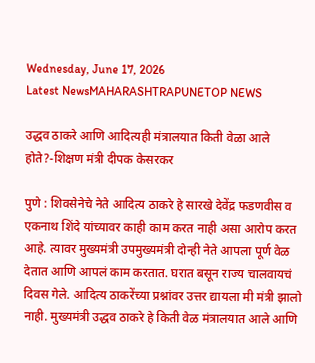Wednesday, June 17, 2026
Latest NewsMAHARASHTRAPUNETOP NEWS

उद्धव ठाकरे आणि आदित्यही मंत्रालयात किती वेळा आले होते?-शिक्षण मंत्री दीपक केसरकर

पुणे : शिवसेनेचे नेते आदित्य ठाकरे हे सारखे देवेंद्र फडणवीस व एकनाथ शिंदे यांच्यावर काही काम करत नाही असा आरोप करत आहे. त्यावर मुख्यमंत्री उपमुख्यमंत्री दोन्ही नेते आपला पूर्ण वेळ देतात आणि आपलं काम करतात. घरात बसून राज्य चालवायचं दिवस गेले. आदित्य ठाकरेंच्या प्रश्नांवर उत्तर द्यायला मी मंत्री झालो नाही. मुख्यमंत्री उद्धव ठाकरे हे किती वेळ मंत्रालयात आले आणि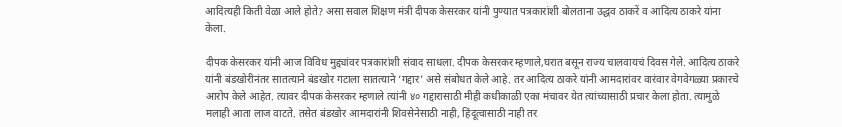आदित्यही किती वेळा आले होते? असा सवाल शिक्षण मंत्री दीपक केसरकर यांनी पुण्यात पत्रकारांशी बोलताना उद्धव ठाकरें व आदित्य ठाकरे यांना केला.

दीपक केसरकर यांनी आज विविध मुद्द्यांवर पत्रकारांशी संवाद साधला. दीपक केसरकर म्हणाले,घरात बसून राज्य चालवायचं दिवस गेले. आदित्य ठाकरे यांनी बंडखोरीनंतर सातत्याने बंडखोर गटाला सातत्याने ‘गद्दार’ असे संबोधत केले आहे. तर आदित्य ठाकरे यांनी आमदारांवर वारंवार वेगवेगळ्या प्रकारचे आरोप केले आहेत. त्यावर दीपक केसरकर म्हणाले त्यांनी ४० गद्दारासाठी मीही कधीकाळी एका मंचावर येत त्यांच्यासाठी प्रचार केला होता. त्यामुळे मलाही आता लाज वाटते. तसेत बंडखोर आमदारांनी शिवसेनेसाठी नाही, हिंदूत्वासाठी नाही तर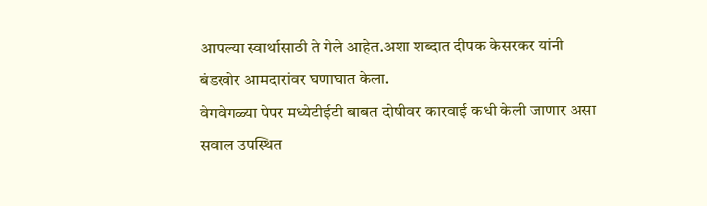आपल्या स्वार्थासाठी ते गेले आहेत.अशा शब्दात दीपक केसरकर यांनी बंडखोर आमदारांवर घणाघात केला.
वेगवेगळ्या पेपर मध्येटीईटी बाबत दोषीवर कारवाई कधी केली जाणार असा सवाल उपस्थित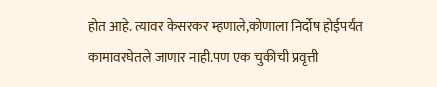होत आहे. त्यावर केसरकर म्हणाले,कोणाला निर्दोष होईपर्यंत कामावरघेतले जाणार नाही.पण एक चुकीची प्रवृत्ती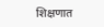शिक्षणात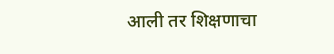आली तर शिक्षणाचा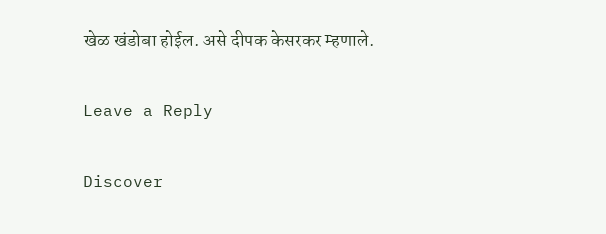खेळ खंडोबा होईल. असे दीपक केसरकर म्हणाले.

Leave a Reply

Discover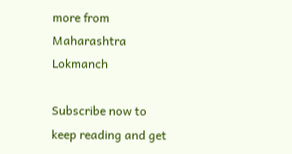more from Maharashtra Lokmanch

Subscribe now to keep reading and get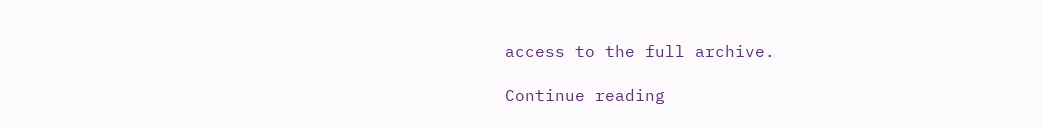access to the full archive.

Continue reading